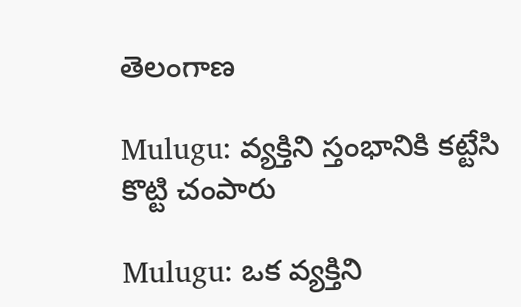తెలంగాణ

Mulugu: వ్యక్తిని స్తంభానికి కట్టేసి కొట్టి చంపారు

Mulugu: ఒక వ్యక్తిని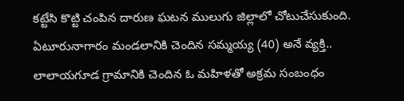కట్టేసి కొట్టి చంపిన దారుణ ఘటన ములుగు జిల్లాలో చోటుచేసుకుంది. ఏటూరునాగారం మండలానికి చెందిన సమ్మయ్య (40) అనే వ్యక్తి.. లాలాయగూడ గ్రామానికి చెందిన ఓ మహిళతో అక్రమ సంబంధం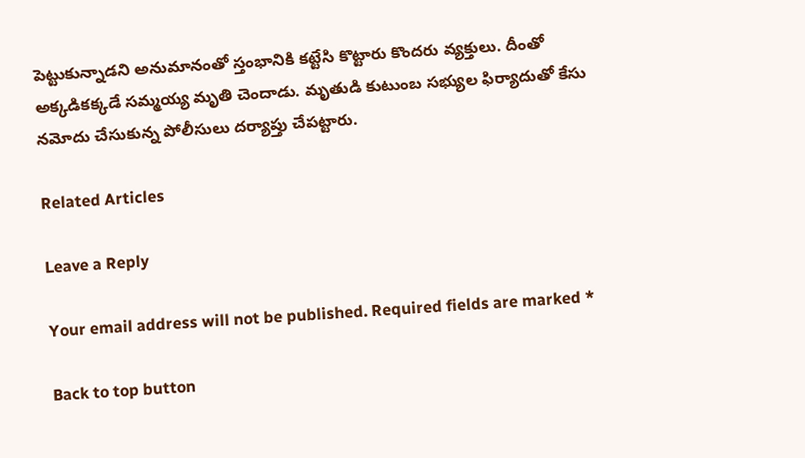పెట్టుకున్నాడని అనుమానంతో స్తంభానికి కట్టేసి కొట్టారు కొందరు వ్యక్తులు. దీంతో అక్కడికక్కడే సమ్మయ్య మృతి చెందాడు. మృతుడి కుటుంబ సభ్యుల ఫిర్యాదుతో కేసు నమోదు చేసుకున్న పోలీసులు దర్యాప్తు చేపట్టారు.

Related Articles

Leave a Reply

Your email address will not be published. Required fields are marked *

Back to top button